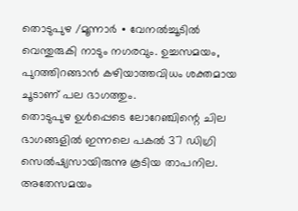തൊടുപുഴ /മൂന്നാർ ∙ വേനൽച്ചൂടിൽ വെന്തുരുകി നാടും നഗരവും. ഉച്ചസമയം, പുറത്തിറങ്ങാൻ കഴിയാത്തവിധം ശക്തമായ ചൂടാണ് പല ഭാഗത്തും.
തൊടുപുഴ ഉൾപ്പെടെ ലോറേഞ്ചിന്റെ ചില ഭാഗങ്ങളിൽ ഇന്നലെ പകൽ 37 ഡിഗ്രി സെൽഷ്യസായിരുന്നു കൂടിയ താപനില. അതേസമയം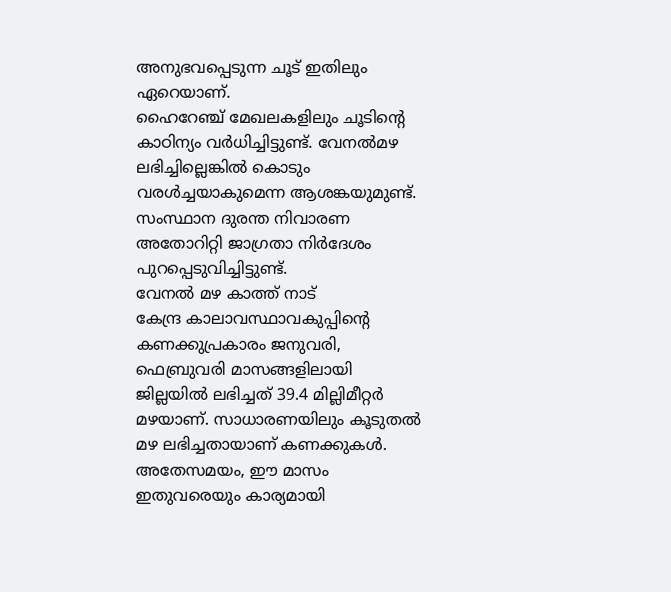അനുഭവപ്പെടുന്ന ചൂട് ഇതിലും ഏറെയാണ്.
ഹൈറേഞ്ച് മേഖലകളിലും ചൂടിന്റെ കാഠിന്യം വർധിച്ചിട്ടുണ്ട്. വേനൽമഴ ലഭിച്ചില്ലെങ്കിൽ കൊടും വരൾച്ചയാകുമെന്ന ആശങ്കയുമുണ്ട്.
സംസ്ഥാന ദുരന്ത നിവാരണ അതോറിറ്റി ജാഗ്രതാ നിർദേശം പുറപ്പെടുവിച്ചിട്ടുണ്ട്.
വേനൽ മഴ കാത്ത് നാട്
കേന്ദ്ര കാലാവസ്ഥാവകുപ്പിന്റെ കണക്കുപ്രകാരം ജനുവരി, ഫെബ്രുവരി മാസങ്ങളിലായി ജില്ലയിൽ ലഭിച്ചത് 39.4 മില്ലിമീറ്റർ മഴയാണ്. സാധാരണയിലും കൂടുതൽ മഴ ലഭിച്ചതായാണ് കണക്കുകൾ.
അതേസമയം, ഈ മാസം ഇതുവരെയും കാര്യമായി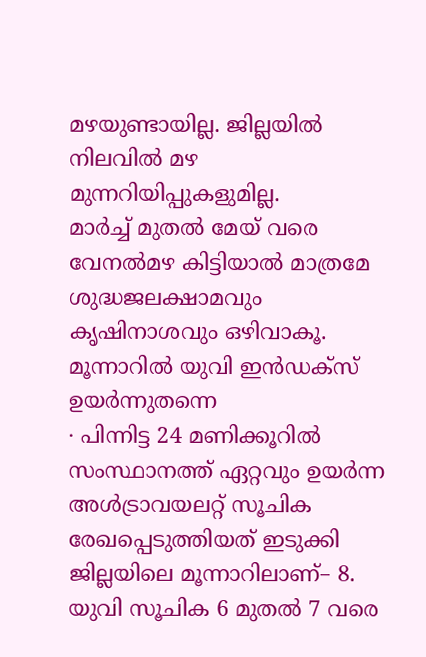മഴയുണ്ടായില്ല. ജില്ലയിൽ നിലവിൽ മഴ മുന്നറിയിപ്പുകളുമില്ല.
മാർച്ച് മുതൽ മേയ് വരെ വേനൽമഴ കിട്ടിയാൽ മാത്രമേ ശുദ്ധജലക്ഷാമവും കൃഷിനാശവും ഒഴിവാകൂ.
മൂന്നാറിൽ യുവി ഇൻഡക്സ് ഉയർന്നുതന്നെ
∙ പിന്നിട്ട 24 മണിക്കൂറിൽ സംസ്ഥാനത്ത് ഏറ്റവും ഉയർന്ന അൾട്രാവയലറ്റ് സൂചിക രേഖപ്പെടുത്തിയത് ഇടുക്കി ജില്ലയിലെ മൂന്നാറിലാണ്– 8.
യുവി സൂചിക 6 മുതൽ 7 വരെ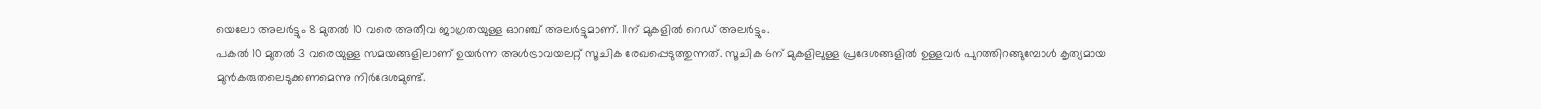യെലോ അലർട്ടും 8 മുതൽ 10 വരെ അതീവ ജാഗ്രതയുള്ള ഓറഞ്ച് അലർട്ടുമാണ്. 11ന് മുകളിൽ റെഡ് അലർട്ടും.
പകൽ 10 മുതൽ 3 വരെയുള്ള സമയങ്ങളിലാണ് ഉയർന്ന അൾട്രാവയലറ്റ് സൂചിക രേഖപ്പെടുത്തുന്നത്. സൂചിക 6ന് മുകളിലുള്ള പ്രദേശങ്ങളിൽ ഉള്ളവർ പുറത്തിറങ്ങുമ്പോൾ കൃത്യമായ മുൻകരുതലെടുക്കണമെന്നു നിർദേശമുണ്ട്.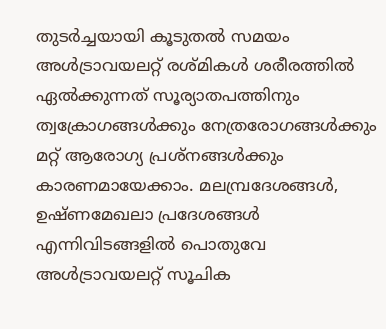തുടർച്ചയായി കൂടുതൽ സമയം അൾട്രാവയലറ്റ് രശ്മികൾ ശരീരത്തിൽ ഏൽക്കുന്നത് സൂര്യാതപത്തിനും ത്വക്രോഗങ്ങൾക്കും നേത്രരോഗങ്ങൾക്കും മറ്റ് ആരോഗ്യ പ്രശ്നങ്ങൾക്കും കാരണമായേക്കാം. മലമ്പ്രദേശങ്ങൾ, ഉഷ്ണമേഖലാ പ്രദേശങ്ങൾ എന്നിവിടങ്ങളിൽ പൊതുവേ അൾട്രാവയലറ്റ് സൂചിക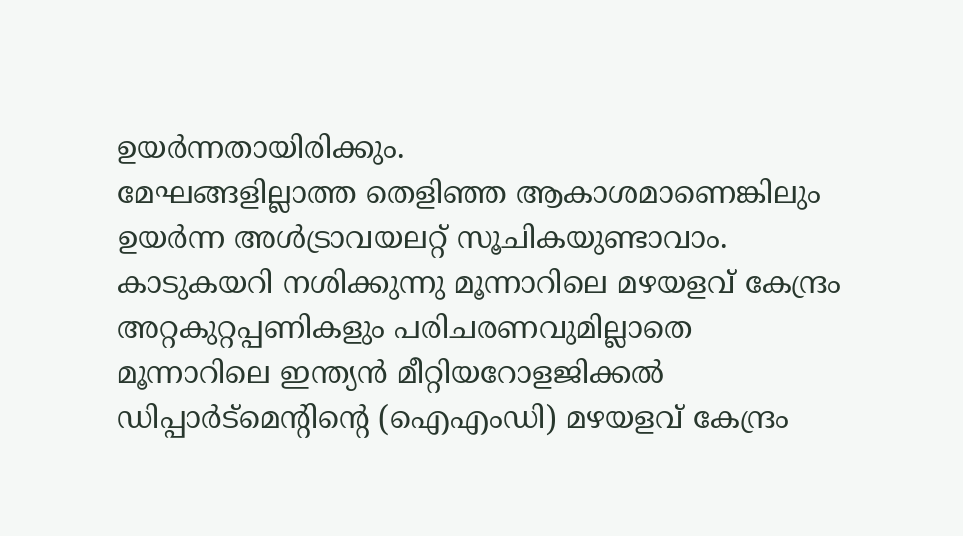ഉയർന്നതായിരിക്കും.
മേഘങ്ങളില്ലാത്ത തെളിഞ്ഞ ആകാശമാണെങ്കിലും ഉയർന്ന അൾട്രാവയലറ്റ് സൂചികയുണ്ടാവാം.
കാടുകയറി നശിക്കുന്നു മൂന്നാറിലെ മഴയളവ് കേന്ദ്രം
അറ്റകുറ്റപ്പണികളും പരിചരണവുമില്ലാതെ മൂന്നാറിലെ ഇന്ത്യൻ മീറ്റിയറോളജിക്കൽ ഡിപ്പാർട്മെന്റിന്റെ (ഐഎംഡി) മഴയളവ് കേന്ദ്രം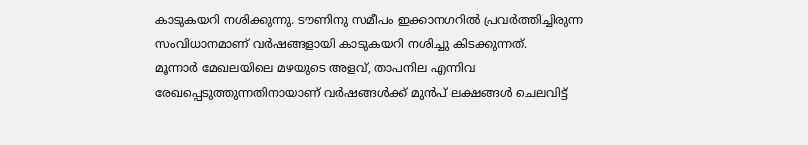കാടുകയറി നശിക്കുന്നു. ടൗണിനു സമീപം ഇക്കാനഗറിൽ പ്രവർത്തിച്ചിരുന്ന സംവിധാനമാണ് വർഷങ്ങളായി കാടുകയറി നശിച്ചു കിടക്കുന്നത്.
മൂന്നാർ മേഖലയിലെ മഴയുടെ അളവ്, താപനില എന്നിവ രേഖപ്പെടുത്തുന്നതിനായാണ് വർഷങ്ങൾക്ക് മുൻപ് ലക്ഷങ്ങൾ ചെലവിട്ട്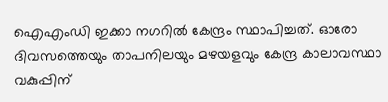ഐഎംഡി ഇക്കാ നഗറിൽ കേന്ദ്രം സ്ഥാപിച്ചത്. ഓരോ ദിവസത്തെയും താപനിലയും മഴയളവും കേന്ദ്ര കാലാവസ്ഥാ വകുപ്പിന്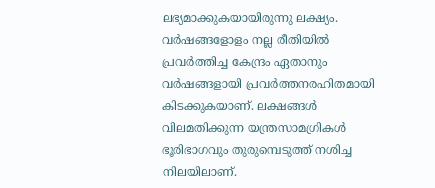ലഭ്യമാക്കുകയായിരുന്നു ലക്ഷ്യം.
വർഷങ്ങളോളം നല്ല രീതിയിൽ പ്രവർത്തിച്ച കേന്ദ്രം ഏതാനും വർഷങ്ങളായി പ്രവർത്തനരഹിതമായി കിടക്കുകയാണ്. ലക്ഷങ്ങൾ വിലമതിക്കുന്ന യന്ത്രസാമഗ്രികൾ ഭൂരിഭാഗവും തുരുമ്പെടുത്ത് നശിച്ച നിലയിലാണ്.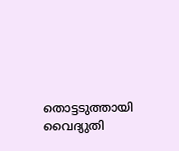തൊട്ടടുത്തായി വൈദ്യുതി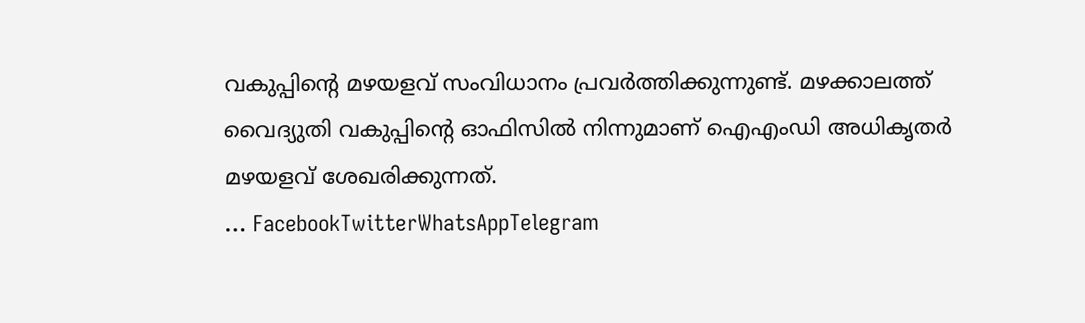വകുപ്പിന്റെ മഴയളവ് സംവിധാനം പ്രവർത്തിക്കുന്നുണ്ട്. മഴക്കാലത്ത് വൈദ്യുതി വകുപ്പിന്റെ ഓഫിസിൽ നിന്നുമാണ് ഐഎംഡി അധികൃതർ മഴയളവ് ശേഖരിക്കുന്നത്.
… FacebookTwitterWhatsAppTelegram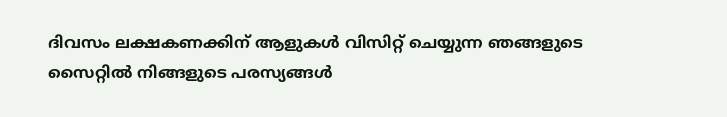ദിവസം ലക്ഷകണക്കിന് ആളുകൾ വിസിറ്റ് ചെയ്യുന്ന ഞങ്ങളുടെ സൈറ്റിൽ നിങ്ങളുടെ പരസ്യങ്ങൾ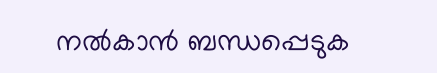നൽകാൻ ബന്ധപ്പെടുക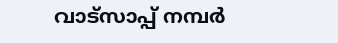വാട്സാപ്പ് നമ്പർ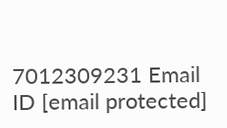7012309231 Email ID [email protected]